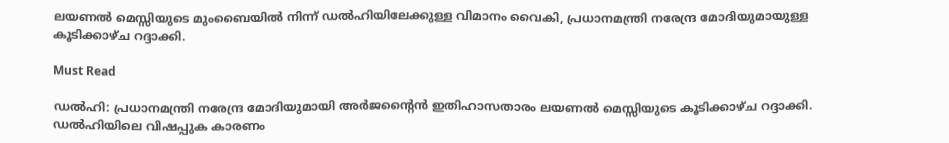ലയണൽ മെസ്സിയുടെ മുംബൈയിൽ നിന്ന് ഡൽഹിയിലേക്കുള്ള വിമാനം വൈകി, പ്രധാനമന്ത്രി നരേന്ദ്ര മോദിയുമായുള്ള കൂടിക്കാഴ്ച റദ്ദാക്കി.

Must Read

ഡൽഹി: പ്രധാനമന്ത്രി നരേന്ദ്ര മോദിയുമായി അർജൻ്റൈൻ ഇതിഹാസതാരം ലയണൽ മെസ്സിയുടെ കൂടിക്കാഴ്ച റദ്ദാക്കി. ഡൽഹിയിലെ വിഷപ്പുക കാരണം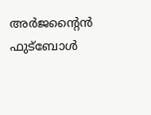അർജൻ്റൈൻ ഫുട്ബോൾ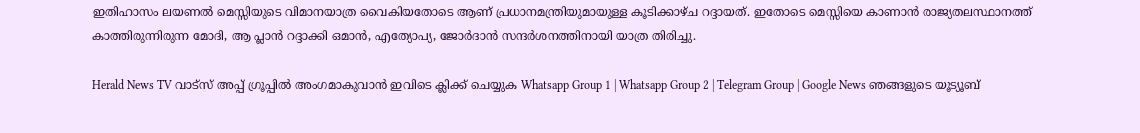ഇതിഹാസം ലയണൽ മെസ്സിയുടെ വിമാനയാത്ര വൈകിയതോടെ ആണ് പ്രധാനമന്ത്രിയുമായുള്ള കൂടിക്കാഴ്ച റദ്ദായത്. ഇതോടെ മെസ്സിയെ കാണാൻ രാജ്യതലസ്ഥാനത്ത് കാത്തിരുന്നിരുന്ന മോദി, ആ പ്ലാൻ റദ്ദാക്കി ഒമാൻ, എത്യോപ്യ, ജോർദാൻ സന്ദർശനത്തിനായി യാത്ര തിരിച്ചു.

Herald News TV വാട്സ് അപ്പ് ഗ്രൂപ്പിൽ അംഗമാകുവാൻ ഇവിടെ ക്ലിക്ക് ചെയ്യുക Whatsapp Group 1 | Whatsapp Group 2 | Telegram Group | Google News ഞങ്ങളുടെ യൂട്യൂബ്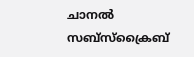ചാനൽ സബ്സ്ക്രൈബ്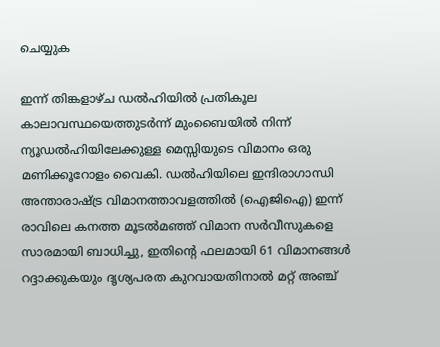ചെയ്യുക

ഇന്ന് തിങ്കളാഴ്ച ഡൽഹിയിൽ പ്രതികൂല കാലാവസ്ഥയെത്തുടർന്ന് മുംബൈയിൽ നിന്ന് ന്യൂഡൽഹിയിലേക്കുള്ള മെസ്സിയുടെ വിമാനം ഒരു മണിക്കൂറോളം വൈകി. ഡൽഹിയിലെ ഇന്ദിരാഗാന്ധി അന്താരാഷ്ട്ര വിമാനത്താവളത്തിൽ (ഐജിഐ) ഇന്ന് രാവിലെ കനത്ത മൂടൽമഞ്ഞ് വിമാന സർവീസുകളെ സാരമായി ബാധിച്ചു, ഇതിന്റെ ഫലമായി 61 വിമാനങ്ങൾ റദ്ദാക്കുകയും ദൃശ്യപരത കുറവായതിനാൽ മറ്റ് അഞ്ച്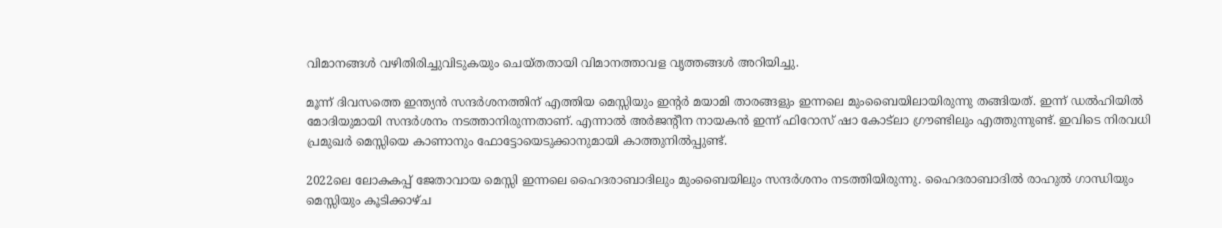വിമാനങ്ങൾ വഴിതിരിച്ചുവിടുകയും ചെയ്തതായി വിമാനത്താവള വൃത്തങ്ങൾ അറിയിച്ചു.

മൂന്ന് ദിവസത്തെ ഇന്ത്യൻ സന്ദർശനത്തിന് എത്തിയ മെസ്സിയും ഇൻ്റർ മയാമി താരങ്ങളും ഇന്നലെ മുംബൈയിലായിരുന്നു തങ്ങിയത്. ഇന്ന് ഡൽഹിയിൽ മോദിയുമായി സന്ദർശനം നടത്താനിരുന്നതാണ്. എന്നാൽ അർജൻ്റീന നായകൻ ഇന്ന് ഫിറോസ് ഷാ കോട്‌ലാ ഗ്രൗണ്ടിലും എത്തുന്നുണ്ട്. ഇവിടെ നിരവധി പ്രമുഖർ മെസ്സിയെ കാണാനും ഫോട്ടോയെടുക്കാനുമായി കാത്തുനിൽപ്പുണ്ട്.

2022ലെ ലോകകപ്പ് ജേതാവായ മെസ്സി ഇന്നലെ ഹൈദരാബാദിലും മുംബൈയിലും സന്ദർശനം നടത്തിയിരുന്നു. ഹൈദരാബാദിൽ രാഹുൽ ഗാന്ധിയും മെസ്സിയും കൂടിക്കാഴ്ച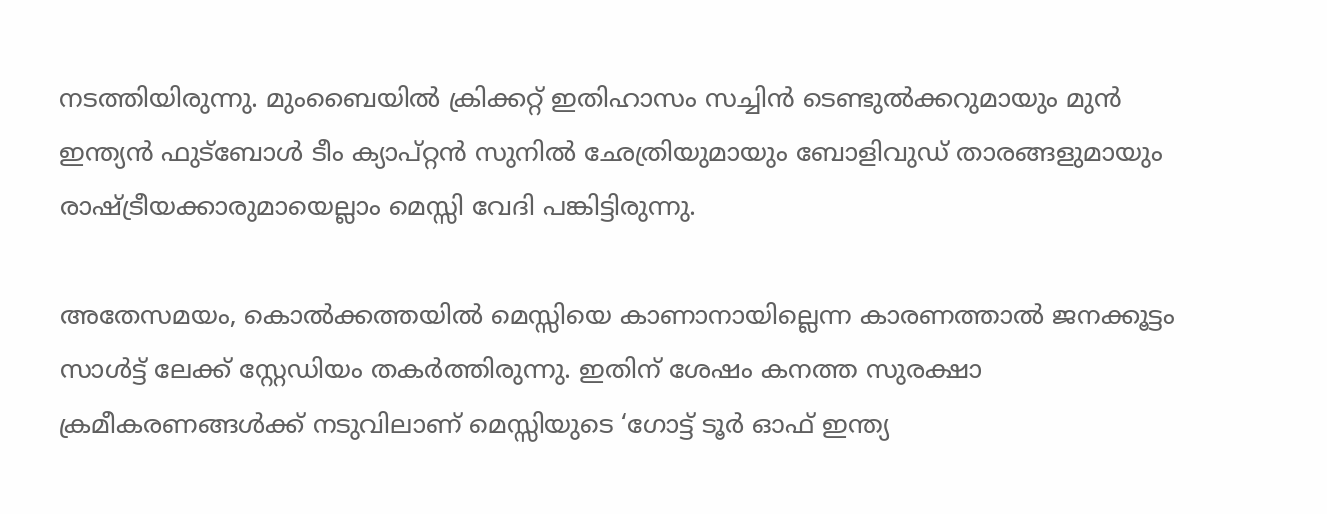നടത്തിയിരുന്നു. മുംബൈയിൽ ക്രിക്കറ്റ് ഇതിഹാസം സച്ചിൻ ടെണ്ടുൽക്കറുമായും മുൻ ഇന്ത്യൻ ഫുട്ബോൾ ടീം ക്യാപ്റ്റൻ സുനിൽ ഛേത്രിയുമായും ബോളിവുഡ് താരങ്ങളുമായും രാഷ്ട്രീയക്കാരുമായെല്ലാം മെസ്സി വേദി പങ്കിട്ടിരുന്നു.

അതേസമയം, കൊൽക്കത്തയിൽ മെസ്സിയെ കാണാനായില്ലെന്ന കാരണത്താൽ ജനക്കൂട്ടം സാൾട്ട് ലേക്ക് സ്റ്റേഡിയം തകർത്തിരുന്നു. ഇതിന് ശേഷം കനത്ത സുരക്ഷാ ക്രമീകരണങ്ങൾക്ക് നടുവിലാണ് മെസ്സിയുടെ ‘ഗോട്ട് ടൂർ ഓഫ് ഇന്ത്യ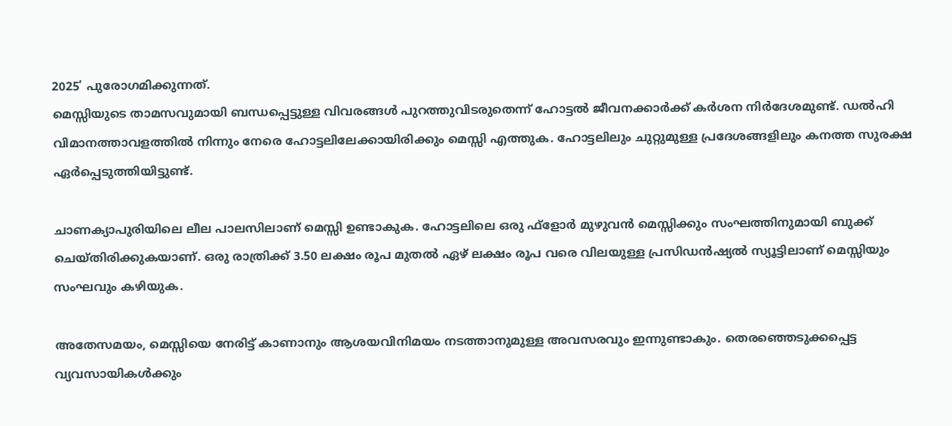2025’ പുരോഗമിക്കുന്നത്.
മെസ്സിയുടെ താമസവുമായി ബന്ധപ്പെട്ടുള്ള വിവരങ്ങള്‍ പുറത്തുവിടരുതെന്ന് ഹോട്ടല്‍ ജീവനക്കാര്‍ക്ക് കര്‍ശന നിർദേശമുണ്ട്. ഡല്‍ഹി വിമാനത്താവളത്തില്‍ നിന്നും നേരെ ഹോട്ടലിലേക്കായിരിക്കും മെസ്സി എത്തുക. ഹോട്ടലിലും ചുറ്റുമുള്ള പ്രദേശങ്ങളിലും കനത്ത സുരക്ഷ ഏര്‍പ്പെടുത്തിയിട്ടുണ്ട്.

ചാണക്യാപുരിയിലെ ലീല പാലസിലാണ് മെസ്സി ഉണ്ടാകുക. ഹോട്ടലിലെ ഒരു ഫ്‌ളോര്‍ മുഴുവന്‍ മെസ്സിക്കും സംഘത്തിനുമായി ബുക്ക് ചെയ്തിരിക്കുകയാണ്. ഒരു രാത്രിക്ക് 3.50 ലക്ഷം രൂപ മുതല്‍ ഏഴ് ലക്ഷം രൂപ വരെ വിലയുള്ള പ്രസിഡന്‍ഷ്യല്‍ സ്യൂട്ടിലാണ് മെസ്സിയും സംഘവും കഴിയുക.

അതേസമയം, മെസ്സിയെ നേരിട്ട് കാണാനും ആശയവിനിമയം നടത്താനുമുള്ള അവസരവും ഇന്നുണ്ടാകും. തെരഞ്ഞെടുക്കപ്പെട്ട വ്യവസായികള്‍ക്കും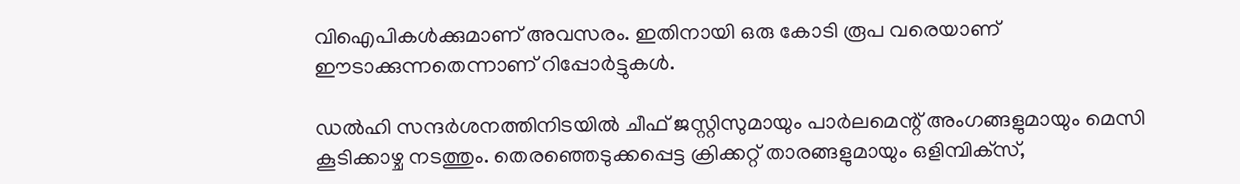വിഐപികള്‍ക്കുമാണ് അവസരം. ഇതിനായി ഒരു കോടി രൂപ വരെയാണ് ഈടാക്കുന്നതെന്നാണ് റിപ്പോര്‍ട്ടുകള്‍.

ഡല്‍ഹി സന്ദര്‍ശനത്തിനിടയില്‍ ചീഫ് ജസ്റ്റിസുമായും പാര്‍ലമെന്റ് അംഗങ്ങളുമായും മെസി കൂടിക്കാഴ്ച നടത്തും. തെരഞ്ഞെടുക്കപ്പെട്ട ക്രിക്കറ്റ് താരങ്ങളുമായും ഒളിമ്പിക്‌സ്,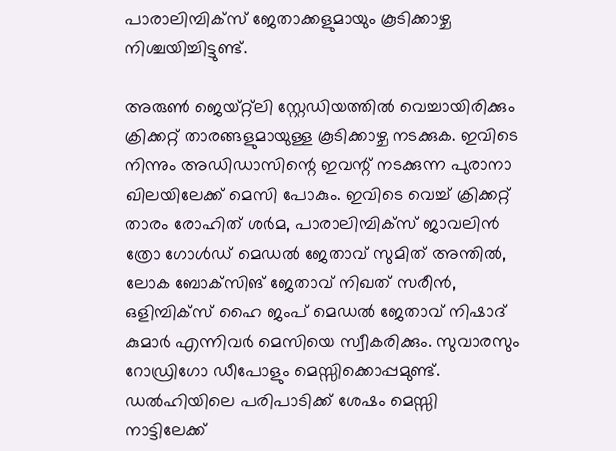പാരാലിമ്പിക്‌സ് ജേതാക്കളുമായും കൂടിക്കാഴ്ച നിശ്ചയിച്ചിട്ടുണ്ട്.

അരുണ്‍ ജെയ്റ്റ്‌ലി സ്റ്റേഡിയത്തില്‍ വെച്ചായിരിക്കും ക്രിക്കറ്റ് താരങ്ങളുമായുള്ള കൂടിക്കാഴ്ച നടക്കുക. ഇവിടെ നിന്നും അഡിഡാസിന്റെ ഇവന്റ് നടക്കുന്ന പുരാനാ ഖിലയിലേക്ക് മെസി പോകും. ഇവിടെ വെച്ച് ക്രിക്കറ്റ് താരം രോഹിത് ശര്‍മ, പാരാലിമ്പിക്‌സ് ജാവലിന്‍ ത്രോ ഗോള്‍ഡ് മെഡല്‍ ജേതാവ് സുമിത് അന്തില്‍, ലോക ബോക്‌സിങ് ജേതാവ് നിഖത് സരീന്‍, ഒളിമ്പിക്‌സ് ഹൈ ജംപ് മെഡല്‍ ജേതാവ് നിഷാദ് കുമാര്‍ എന്നിവര്‍ മെസിയെ സ്വീകരിക്കും. സുവാരസും റോഡ്രിഗോ ഡീപോളും മെസ്സിക്കൊപ്പമുണ്ട്. ഡല്‍ഹിയിലെ പരിപാടിക്ക് ശേഷം മെസ്സി നാട്ടിലേക്ക്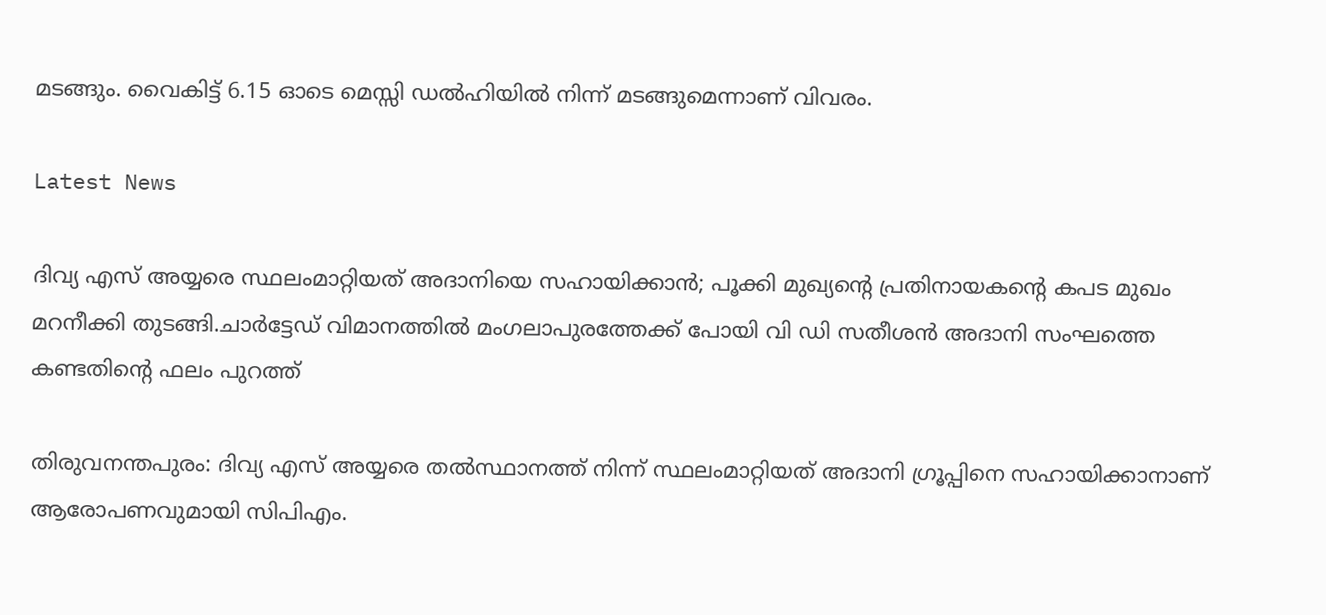മടങ്ങും. വൈകിട്ട് 6.15 ഓടെ മെസ്സി ഡല്‍ഹിയില്‍ നിന്ന് മടങ്ങുമെന്നാണ് വിവരം.

Latest News

ദിവ്യ എസ് അയ്യരെ സ്ഥലംമാറ്റിയത് അദാനിയെ സഹായിക്കാന്‍; പൂക്കി മുഖ്യന്റെ പ്രതിനായകന്റെ കപട മുഖം മറനീക്കി തുടങ്ങി.ചാർട്ടേഡ് വിമാനത്തിൽ മംഗലാപുരത്തേക്ക് പോയി വി ഡി സതീശൻ അദാനി സംഘത്തെ കണ്ടതിന്റെ ഫലം പുറത്ത്

തിരുവനന്തപുരം: ദിവ്യ എസ് അയ്യരെ തല്‍സ്ഥാനത്ത് നിന്ന് സ്ഥലംമാറ്റിയത് അദാനി ഗ്രൂപ്പിനെ സഹായിക്കാനാണ് ആരോപണവുമായി സിപിഎം.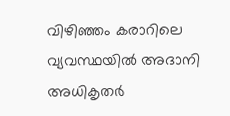വിഴിഞ്ഞം കരാറിലെ വ്യവസ്ഥയില്‍ അദാനി അധികൃതര്‍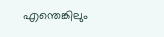എന്തെങ്കിലും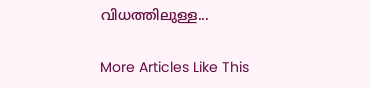വിധത്തിലുള്ള...

More Articles Like This